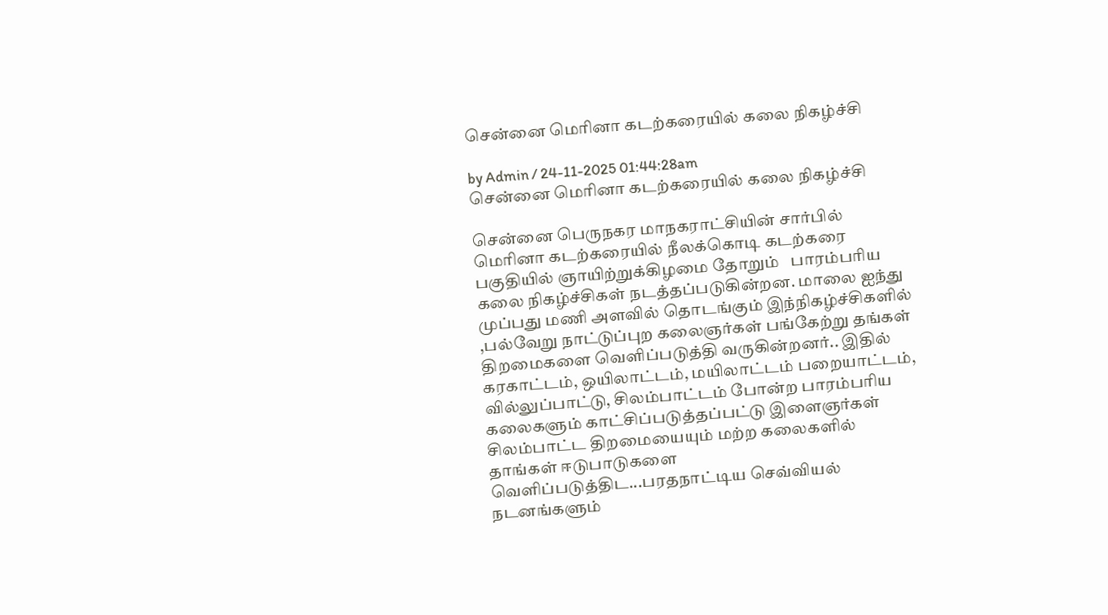சென்னை மெரினா கடற்கரையில் கலை நிகழ்ச்சி

by Admin / 24-11-2025 01:44:28am
சென்னை மெரினா கடற்கரையில் கலை நிகழ்ச்சி

சென்னை பெருநகர மாநகராட்சியின் சார்பில் மெரினா கடற்கரையில் நீலக்கொடி கடற்கரை பகுதியில் ஞாயிற்றுக்கிழமை தோறும்   பாரம்பரிய கலை நிகழ்ச்சிகள் நடத்தப்படுகின்றன. மாலை ஐந்து முப்பது மணி அளவில் தொடங்கும் இந்நிகழ்ச்சிகளில் ,பல்வேறு நாட்டுப்புற கலைஞர்கள் பங்கேற்று தங்கள் திறமைகளை வெளிப்படுத்தி வருகின்றனர்.. இதில் கரகாட்டம், ஒயிலாட்டம், மயிலாட்டம் பறையாட்டம், வில்லுப்பாட்டு, சிலம்பாட்டம் போன்ற பாரம்பரிய  கலைகளும் காட்சிப்படுத்தப்பட்டு இளைஞர்கள் சிலம்பாட்ட திறமையையும் மற்ற கலைகளில் தாங்கள் ஈடுபாடுகளை வெளிப்படுத்திட...பரதநாட்டிய செவ்வியல் நடனங்களும்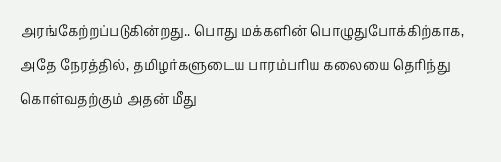அரங்கேற்றப்படுகின்றது.. பொது மக்களின் பொழுதுபோக்கிற்காக, அதே நேரத்தில், தமிழர்களுடைய பாரம்பரிய கலையை தெரிந்து கொள்வதற்கும் அதன் மீது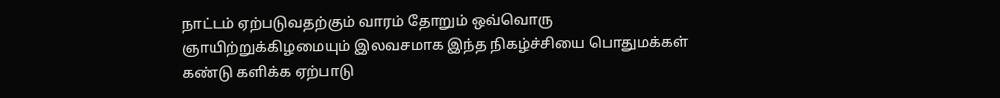நாட்டம் ஏற்படுவதற்கும் வாரம் தோறும் ஒவ்வொரு ஞாயிற்றுக்கிழமையும் இலவசமாக இந்த நிகழ்ச்சியை பொதுமக்கள் கண்டு களிக்க ஏற்பாடு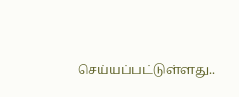செய்யப்பட்டுள்ளது..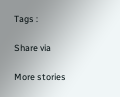Tags :

Share via

More stories